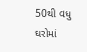50થી વધુ ઘરોમાં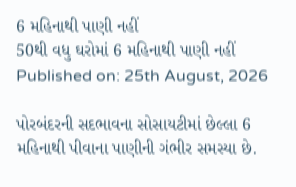6 મહિનાથી પાણી નહીં
50થી વધુ ઘરોમાં 6 મહિનાથી પાણી નહીં
Published on: 25th August, 2026

પોરબંદરની સદભાવના સોસાયટીમાં છેલ્લા 6 મહિનાથી પીવાના પાણીની ગંભીર સમસ્યા છે.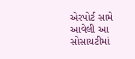એરપોર્ટ સામે આવેલી આ સોસાયટીમાં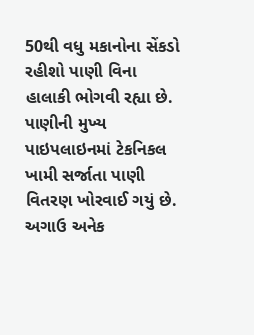50થી વધુ મકાનોના સેંકડો રહીશો પાણી વિના હાલાકી ભોગવી રહ્યા છે. પાણીની મુખ્ય પાઇપલાઇનમાં ટેકનિકલ ખામી સર્જાતા પાણી વિતરણ ખોરવાઈ ગયું છે. અગાઉ અનેક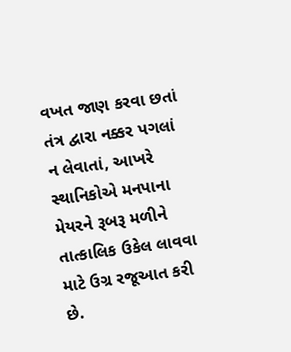વખત જાણ કરવા છતાં તંત્ર દ્વારા નક્કર પગલાં ન લેવાતાં, આખરે સ્થાનિકોએ મનપાના મેયરને રૂબરૂ મળીને તાત્કાલિક ઉકેલ લાવવા માટે ઉગ્ર રજૂઆત કરી છે.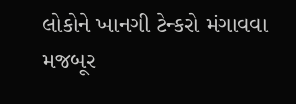લોકોને ખાનગી ટેન્કરો મંગાવવા મજબૂર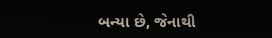બન્યા છે, જેનાથી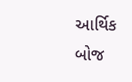આર્થિક બોજ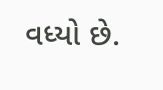વધ્યો છે.